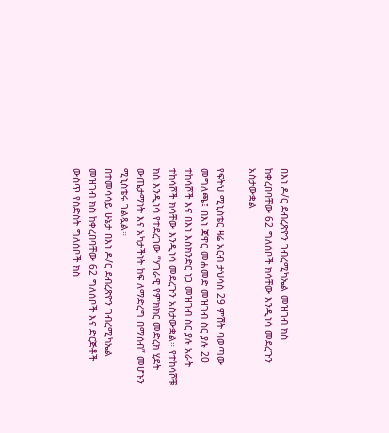በእነ ዶ/ር ደብረጽዮን ገብረሚካኤል መዝገብ ክስ ከቀረበባቸው 62 ግለሰቦች ክሳቸው እንዲነሳ መደረጉን አስታውቋል

የፍትህ ሚኒስቴር ዛሬ አርብ ታህሳስ 29 ምሽት ባወጣው መግለጫ፤ በእነ ጃዋር መሐመድ መዝገብ ስር ያሉ 20 ተከሳሾች እና በእነ እስክንድር ነጋ መዝገብ ስር ያሉ አራት ተከሳሾች ክሳቸው እንዲነሳ መደረጉን አስታውቋል። የተከሳሾቹ ክስ እንዲነሳ የተደረገው “ሃገራዊ የምክክር መድረክ ሂደት ውጤታማነት እና አካታችነት ከፍ ለማድረግ በማሰብ” መሆኑን ሚኒስቴሩ ገልጿል።
በተመሳሳይ ሁኔታ በእነ ዶ/ር ደብረጽዮን ገብረሚካኤል መዝገብ ክስ ከቀረበባቸው 62 ግለሰቦች እና ድርጅቶች ውስጥ የስድስት ግለሰቦች ክስ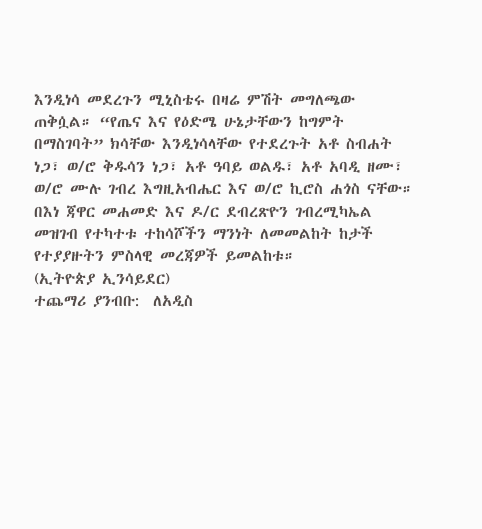እንዲነሳ መደረጉን ሚኒስቴሩ በዛሬ ምሽት መግለጫው ጠቅሷል። “የጤና እና የዕድሜ ሁኔታቸውን ከግምት በማስገባት” ክሳቸው እንዲነሳላቸው የተደረጉት አቶ ስብሐት ነጋ፣ ወ/ሮ ቅዱሳን ነጋ፣ አቶ ዓባይ ወልዱ፣ አቶ አባዲ ዘሙ፣ ወ/ሮ ሙሉ ገብረ እግዚአብሔር እና ወ/ሮ ኪሮስ ሐጎስ ናቸው።
በእነ ጃዋር መሐመድ እና ዶ/ር ደብረጽዮን ገብረሚካኤል መዝገብ የተካተቱ ተከሳሾችን ማንነት ለመመልከት ከታች የተያያዙትን ምስላዊ መረጃዎች ይመልከቱ።
(ኢትዮጵያ ኢንሳይደር)
ተጨማሪ ያንብቡ:  ለአዲስ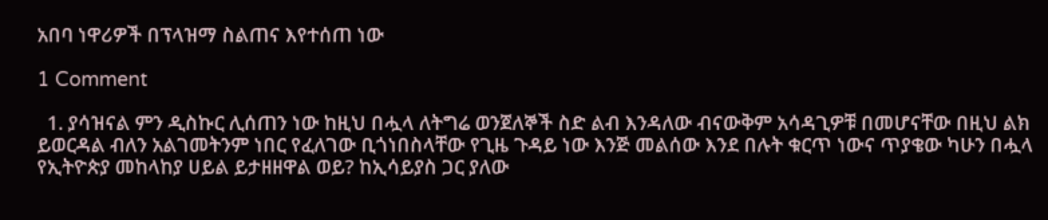አበባ ነዋሪዎች በፕላዝማ ስልጠና እየተሰጠ ነው

1 Comment

  1. ያሳዝናል ምን ዲስኩር ሊሰጠን ነው ከዚህ በሗላ ለትግሬ ወንጀለኞች ስድ ልብ እንዳለው ብናውቅም አሳዳጊዎቹ በመሆናቸው በዚህ ልክ ይወርዳል ብለን አልገመትንም ነበር የፈለገው ቢጎነበስላቸው የጊዜ ጉዳይ ነው እንጅ መልሰው እንደ በሉት ቁርጥ ነውና ጥያቄው ካሁን በሗላ የኢትዮጵያ መከላከያ ሀይል ይታዘዘዋል ወይ? ከኢሳይያስ ጋር ያለው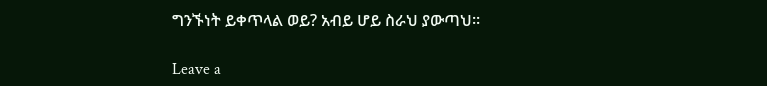ግንኙነት ይቀጥላል ወይ? አብይ ሆይ ስራህ ያውጣህ።

Leave a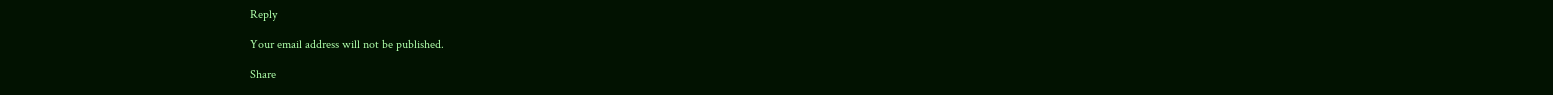Reply

Your email address will not be published.

Share